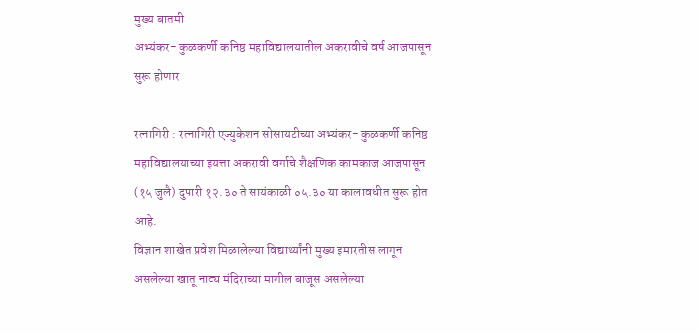मुख्य बातमी
अभ्यंकर- कुळकर्णी कनिष्ठ महाविद्यालयातील अकरावीचे वर्ष आजपासून सुरू होणार

रत्नागिरी : रत्नागिरी एज्युकेशन सोसायटीच्या अभ्यंकर- कुळकर्णी कनिष्ठ महाविद्यालयाच्या इयत्ता अकरावी वर्गाचे शैक्षणिक कामकाज आजपासून (१५ जुलै) दुपारी १२.३० ते सायंकाळी ०५.३० या कालावधीत सुरू होत आहे.
विज्ञान शाखेत प्रवेश मिळालेल्या विद्यार्थ्यांनी मुख्य इमारतीस लागून असलेल्या खातू नाट्य मंदिराच्या मागील बाजूस असलेल्या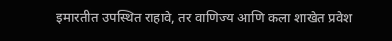इमारतीत उपस्थित राहावे, तर वाणिज्य आणि कला शाखेत प्रवेश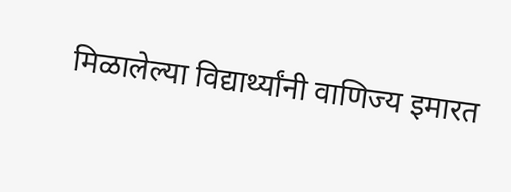मिळालेल्या विद्यार्थ्यांनी वाणिज्य इमारत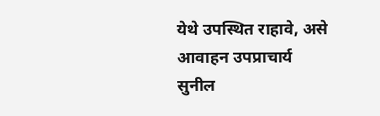येथे उपस्थित राहावे, असे आवाहन उपप्राचार्य सुनील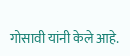गोसावी यांनी केले आहे.